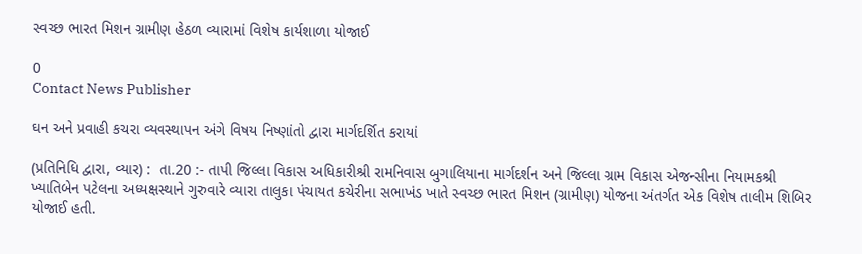સ્વચ્છ ભારત મિશન ગ્રામીણ હેઠળ વ્યારામાં વિશેષ કાર્યશાળા યોજાઈ

0
Contact News Publisher

ઘન અને પ્રવાહી કચરા વ્યવસ્થાપન અંગે વિષય નિષ્ણાંતો દ્વારા માર્ગદર્શિત કરાયાં

(પ્રતિનિધિ દ્વારા, વ્યાર) :  તા.20 :- તાપી જિલ્લા વિકાસ અધિકારીશ્રી રામનિવાસ બુગાલિયાના માર્ગદર્શન અને જિલ્લા ગ્રામ વિકાસ એજન્સીના નિયામકશ્રી ખ્યાતિબેન પટેલના અધ્યક્ષસ્થાને ગુરુવારે વ્યારા તાલુકા પંચાયત કચેરીના સભાખંડ ખાતે સ્વચ્છ ભારત મિશન (ગ્રામીણ) યોજના અંતર્ગત એક વિશેષ તાલીમ શિબિર યોજાઈ હતી.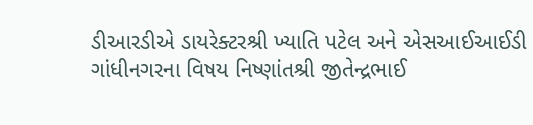ડીઆરડીએ ડાયરેક્ટરશ્રી ખ્યાતિ પટેલ અને એસઆઈઆઈડી ગાંધીનગરના વિષય નિષ્ણાંતશ્રી જીતેન્દ્રભાઈ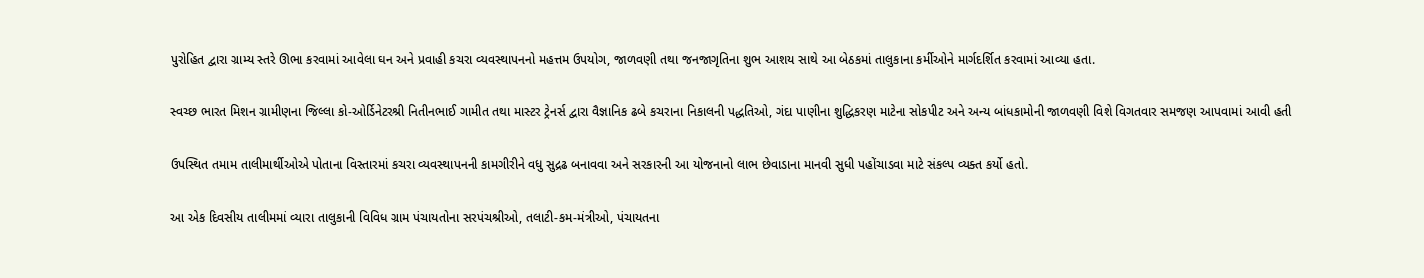પુરોહિત દ્વારા ગ્રામ્ય સ્તરે ઊભા કરવામાં આવેલા ઘન અને પ્રવાહી કચરા વ્યવસ્થાપનનો મહત્તમ ઉપયોગ, જાળવણી તથા જનજાગૃતિના શુભ આશય સાથે આ બેઠકમાં તાલુકાના કર્મીઓને માર્ગદર્શિત કરવામાં આવ્યા હતા.

સ્વચ્છ ભારત મિશન ગ્રામીણના જિલ્લા કો-ઓર્ડિનેટરશ્રી નિતીનભાઈ ગામીત તથા માસ્ટર ટ્રેનર્સ દ્વારા વૈજ્ઞાનિક ઢબે કચરાના નિકાલની પદ્ધતિઓ, ગંદા પાણીના શુદ્ધિકરણ માટેના સોકપીટ અને અન્ય બાંધકામોની જાળવણી વિશે વિગતવાર સમજણ આપવામાં આવી હતી

ઉપસ્થિત તમામ તાલીમાર્થીઓએ પોતાના વિસ્તારમાં કચરા વ્યવસ્થાપનની કામગીરીને વધુ સુદ્રઢ બનાવવા અને સરકારની આ યોજનાનો લાભ છેવાડાના માનવી સુધી પહોંચાડવા માટે સંકલ્પ વ્યક્ત કર્યો હતો.

આ એક દિવસીય તાલીમમાં વ્યારા તાલુકાની વિવિધ ગ્રામ પંચાયતોના સરપંચશ્રીઓ, તલાટી-કમ-મંત્રીઓ, પંચાયતના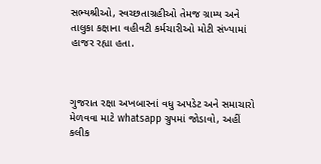સભ્યશ્રીઓ, સ્વચ્છતાગ્રહીઓ તેમજ ગ્રામ્ય અને તાલુકા કક્ષાના વહીવટી કર્મચારીઓ મોટી સંખ્યામાં હાજર રહ્યા હતા.



ગુજરાત રક્ષા અખબારનાં વધુ અપડેટ અને સમાચારો મેળવવા માટે whatsapp ગ્રુપમાં જોડાવો, અહીં કલીક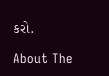કરો.

About The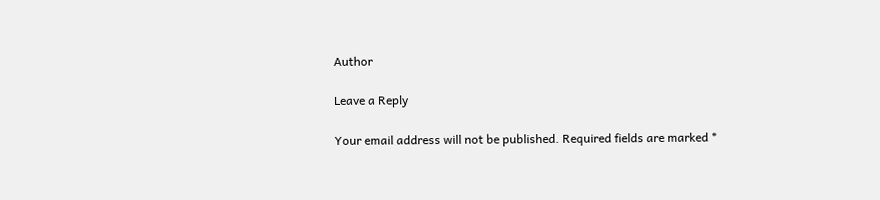Author

Leave a Reply

Your email address will not be published. Required fields are marked *